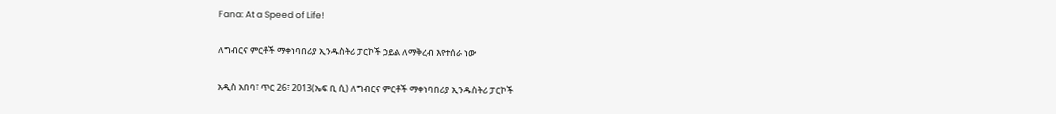Fana: At a Speed of Life!

ለግብርና ምርቶች ማቀነባበሪያ ኢንዱስትሪ ፓርኮች ኃይል ለማቅረብ እየተሰራ ነው

አዲስ አበባ፣ ጥር 26፣ 2013(ኤፍ ቢ ሲ) ለግብርና ምርቶች ማቀነባበሪያ ኢንዱስትሪ ፓርኮች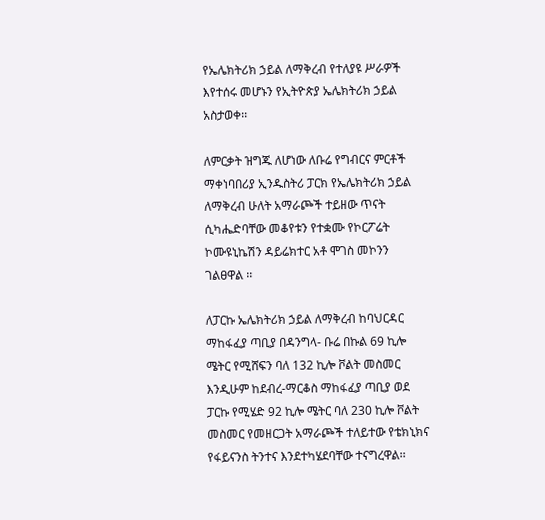የኤሌክትሪክ ኃይል ለማቅረብ የተለያዩ ሥራዎች እየተሰሩ መሆኑን የኢትዮጵያ ኤሌክትሪክ ኃይል አስታወቀ፡፡

ለምርቃት ዝግጁ ለሆነው ለቡሬ የግብርና ምርቶች ማቀነባበሪያ ኢንዱስትሪ ፓርክ የኤሌክትሪክ ኃይል ለማቅረብ ሁለት አማራጮች ተይዘው ጥናት ሲካሔድባቸው መቆየቱን የተቋሙ የኮርፖሬት ኮሙዩኒኬሽን ዳይሬክተር አቶ ሞገስ መኮንን ገልፀዋል ፡፡

ለፓርኩ ኤሌክትሪክ ኃይል ለማቅረብ ከባህርዳር ማከፋፈያ ጣቢያ በዳንግላ- ቡሬ በኩል 69 ኪሎ ሜትር የሚሸፍን ባለ 132 ኪሎ ቮልት መስመር እንዲሁም ከደብረ-ማርቆስ ማከፋፈያ ጣቢያ ወደ ፓርኩ የሚሄድ 92 ኪሎ ሜትር ባለ 230 ኪሎ ቮልት መስመር የመዘርጋት አማራጮች ተለይተው የቴክኒክና የፋይናንስ ትንተና እንደተካሄደባቸው ተናግረዋል፡፡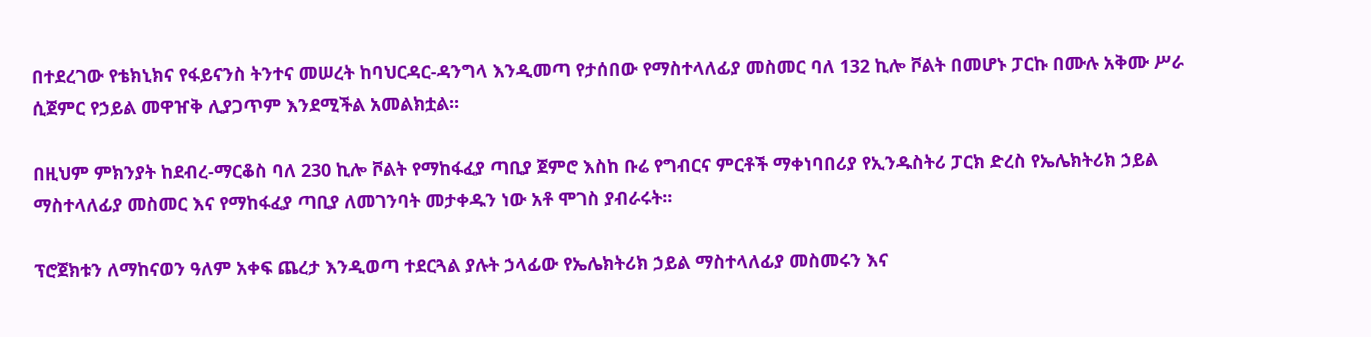በተደረገው የቴክኒክና የፋይናንስ ትንተና መሠረት ከባህርዳር-ዳንግላ እንዲመጣ የታሰበው የማስተላለፊያ መስመር ባለ 132 ኪሎ ቮልት በመሆኑ ፓርኩ በሙሉ አቅሙ ሥራ ሲጀምር የኃይል መዋዠቅ ሊያጋጥም እንደሚችል አመልክቷል፡፡

በዚህም ምክንያት ከደብረ-ማርቆስ ባለ 230 ኪሎ ቮልት የማከፋፈያ ጣቢያ ጀምሮ እስከ ቡሬ የግብርና ምርቶች ማቀነባበሪያ የኢንዱስትሪ ፓርክ ድረስ የኤሌክትሪክ ኃይል ማስተላለፊያ መስመር እና የማከፋፈያ ጣቢያ ለመገንባት መታቀዱን ነው አቶ ሞገስ ያብራሩት፡፡

ፕሮጀክቱን ለማከናወን ዓለም አቀፍ ጨረታ እንዲወጣ ተደርጓል ያሉት ኃላፊው የኤሌክትሪክ ኃይል ማስተላለፊያ መስመሩን እና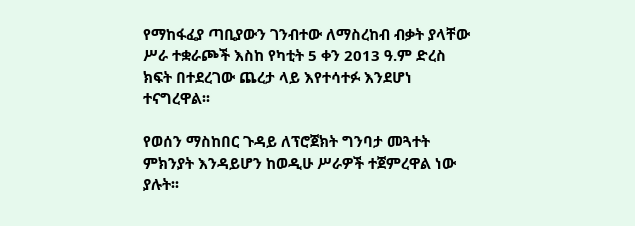የማከፋፈያ ጣቢያውን ገንብተው ለማስረከብ ብቃት ያላቸው ሥራ ተቋራጮች እስከ የካቲት 5 ቀን 2013 ዓ.ም ድረስ ክፍት በተደረገው ጨረታ ላይ እየተሳተፉ እንደሆነ ተናግረዋል፡፡

የወሰን ማስከበር ጉዳይ ለፕሮጀክት ግንባታ መጓተት ምክንያት እንዳይሆን ከወዲሁ ሥራዎች ተጀምረዋል ነው ያሉት፡፡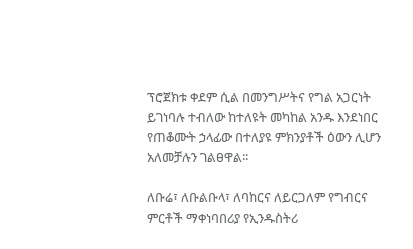ፕሮጀክቱ ቀደም ሲል በመንግሥትና የግል አጋርነት ይገነባሉ ተብለው ከተለዩት መካከል አንዱ እንደነበር የጠቆሙት ኃላፊው በተለያዩ ምክንያቶች ዕውን ሊሆን አለመቻሉን ገልፀዋል፡፡

ለቡሬ፣ ለቡልቡላ፣ ለባከርና ለይርጋለም የግብርና ምርቶች ማቀነባበሪያ የኢንዱስትሪ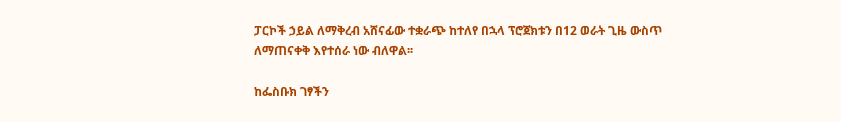ፓርኮች ኃይል ለማቅረብ አሸናፊው ተቋራጭ ከተለየ በኋላ ፕሮጀክቱን በ12 ወራት ጊዜ ውስጥ ለማጠናቀቅ እየተሰራ ነው ብለዋል፡፡

ከፌስቡክ ገፃችን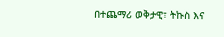በተጨማሪ ወቅታዊ፣ ትኩስ እና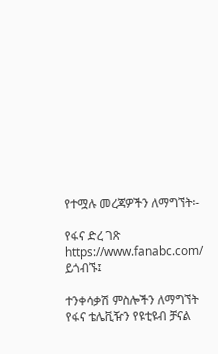የተሟሉ መረጃዎችን ለማግኘት፡-

የፋና ድረ ገጽ https://www.fanabc.com/ ይጎብኙ፤

ተንቀሳቃሽ ምስሎችን ለማግኘት የፋና ቴሌቪዥን የዩቲዩብ ቻናል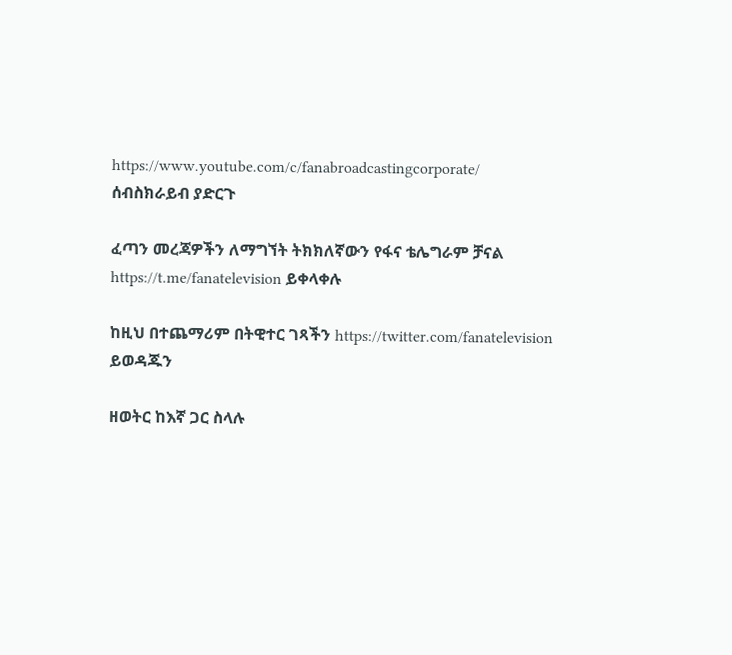https://www.youtube.com/c/fanabroadcastingcorporate/ ሰብስክራይብ ያድርጉ

ፈጣን መረጃዎችን ለማግኘት ትክክለኛውን የፋና ቴሌግራም ቻናል https://t.me/fanatelevision ይቀላቀሉ

ከዚህ በተጨማሪም በትዊተር ገጻችን https://twitter.com/fanatelevision ይወዳጁን

ዘወትር ከእኛ ጋር ስላሉ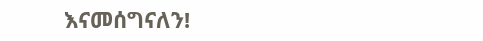እናመሰግናለን!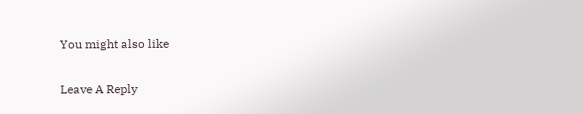You might also like

Leave A Reply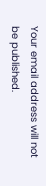Your email address will not be published.